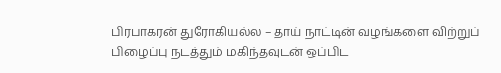பிரபாகரன் துரோகியல்ல – தாய் நாட்டின் வழங்களை விற்றுப் பிழைப்பு நடத்தும் மகிந்தவுடன் ஒப்பிட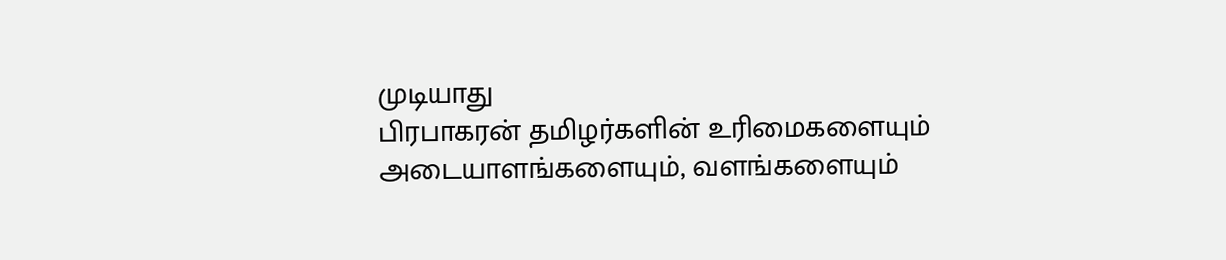முடியாது
பிரபாகரன் தமிழர்களின் உரிமைகளையும் அடையாளங்களையும், வளங்களையும்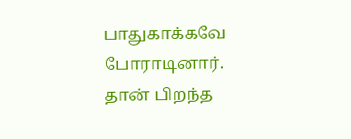பாதுகாக்கவே போராடினார். தான் பிறந்த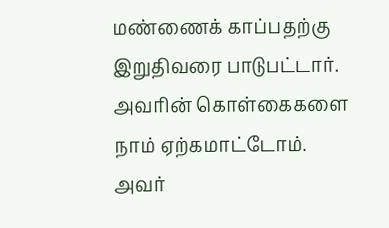மண்ணைக் காப்பதற்கு இறுதிவரை பாடுபட்டார். அவரின் கொள்கைகளை நாம் ஏற்கமாட்டோம். அவர்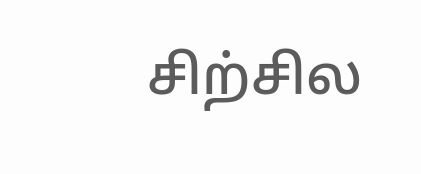சிற்சில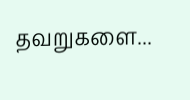தவறுகளை...